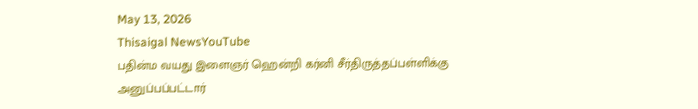May 13, 2026
Thisaigal NewsYouTube
பதின்ம வயது இளைஞர் ஹென்றி கர்னி சீர்திருத்தப்பள்ளிக்கு அனுப்பப்பட்டார்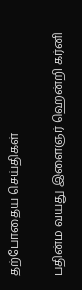தற்போதைய செய்திகள்

பதின்ம வயது இளைஞர் ஹென்றி கர்னி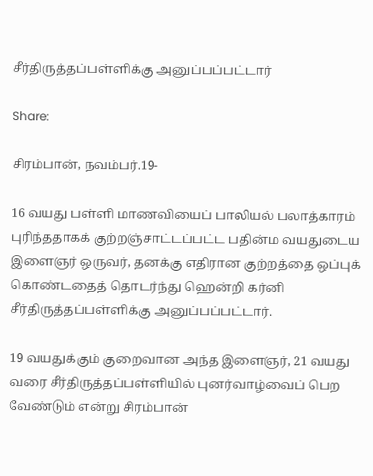சீர்திருத்தப்பள்ளிக்கு அனுப்பப்பட்டார்

Share:

சிரம்பான், நவம்பர்.19-

16 வயது பள்ளி மாணவியைப் பாலியல் பலாத்காரம் புரிந்ததாகக் குற்றஞ்சாட்டப்பட்ட பதின்ம வயதுடைய இளைஞர் ஒருவர், தனக்கு எதிரான குற்றத்தை ஒப்புக் கொண்டதைத் தொடர்ந்து ஹென்றி கர்னி சீர்திருத்தப்பள்ளிக்கு அனுப்பப்பட்டார்.

19 வயதுக்கும் குறைவான அந்த இளைஞர், 21 வயது வரை சீர்திருத்தப்பள்ளியில் புனர்வாழ்வைப் பெற வேண்டும் என்று சிரம்பான்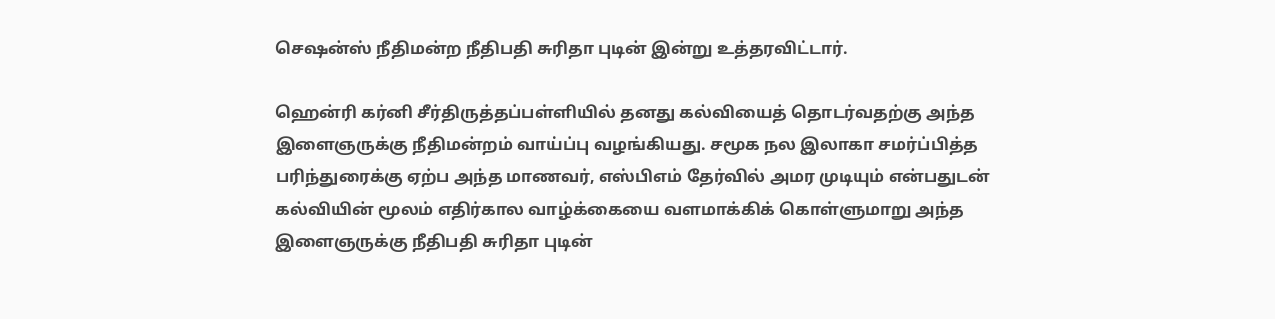செஷன்ஸ் நீதிமன்ற நீதிபதி சுரிதா புடின் இன்று உத்தரவிட்டார்.

ஹென்ரி கர்னி சீர்திருத்தப்பள்ளியில் தனது கல்வியைத் தொடர்வதற்கு அந்த இளைஞருக்கு நீதிமன்றம் வாய்ப்பு வழங்கியது. சமூக நல இலாகா சமர்ப்பித்த பரிந்துரைக்கு ஏற்ப அந்த மாணவர், எஸ்பிஎம் தேர்வில் அமர முடியும் என்பதுடன் கல்வியின் மூலம் எதிர்கால வாழ்க்கையை வளமாக்கிக் கொள்ளுமாறு அந்த இளைஞருக்கு நீதிபதி சுரிதா புடின்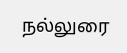நல்லுரை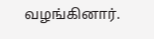வழங்கினார்.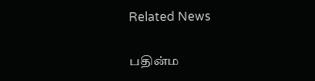Related News

பதின்ம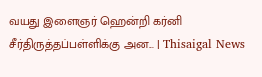வயது இளைஞர் ஹென்றி கர்னி சீர்திருத்தப்பள்ளிக்கு அன... | Thisaigal News